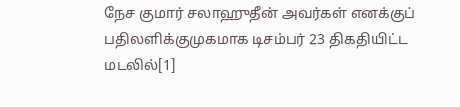நேச குமார் சலாஹுதீன் அவர்கள் எனக்குப் பதிலளிக்குமுகமாக டிசம்பர் 23 திகதியிட்ட மடலில்[1]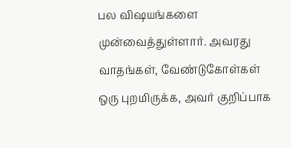பல விஷயங்களை முன்வைத்துள்ளார். அவரது வாதங்கள், வேண்டுகோள்கள் ஒரு புறமிருக்க, அவர் குறிப்பாக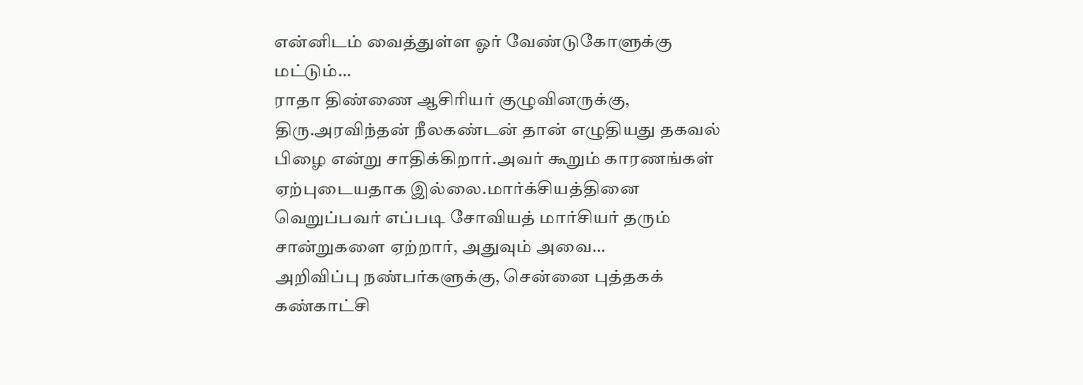என்னிடம் வைத்துள்ள ஓர் வேண்டுகோளுக்கு மட்டும்…
ராதா திண்ணை ஆசிரியர் குழுவினருக்கு, திரு.அரவிந்தன் நீலகண்டன் தான் எழுதியது தகவல் பிழை என்று சாதிக்கிறார்.அவர் கூறும் காரணங்கள் ஏற்புடையதாக இல்லை.மார்க்சியத்தினை வெறுப்பவர் எப்படி சோவியத் மார்சியர் தரும் சான்றுகளை ஏற்றார், அதுவும் அவை…
அறிவிப்பு நண்பர்களுக்கு, சென்னை புத்தகக் கண்காட்சி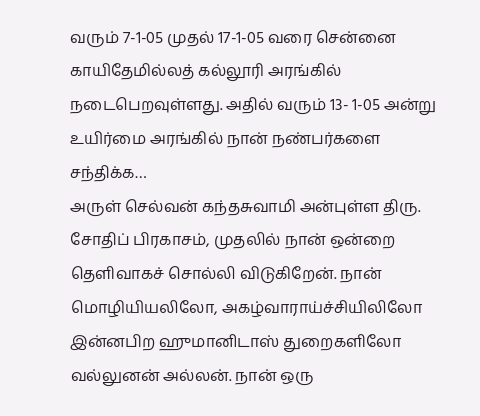வரும் 7-1-05 முதல் 17-1-05 வரை சென்னை காயிதேமில்லத் கல்லூரி அரங்கில் நடைபெறவுள்ளது. அதில் வரும் 13- 1-05 அன்று உயிர்மை அரங்கில் நான் நண்பர்களை சந்திக்க…
அருள் செல்வன் கந்தசுவாமி அன்புள்ள திரு. சோதிப் பிரகாசம், முதலில் நான் ஒன்றை தெளிவாகச் சொல்லி விடுகிறேன். நான் மொழியியலிலோ, அகழ்வாராய்ச்சியிலிலோ இன்னபிற ஹுமானிடாஸ் துறைகளிலோ வல்லுனன் அல்லன். நான் ஒரு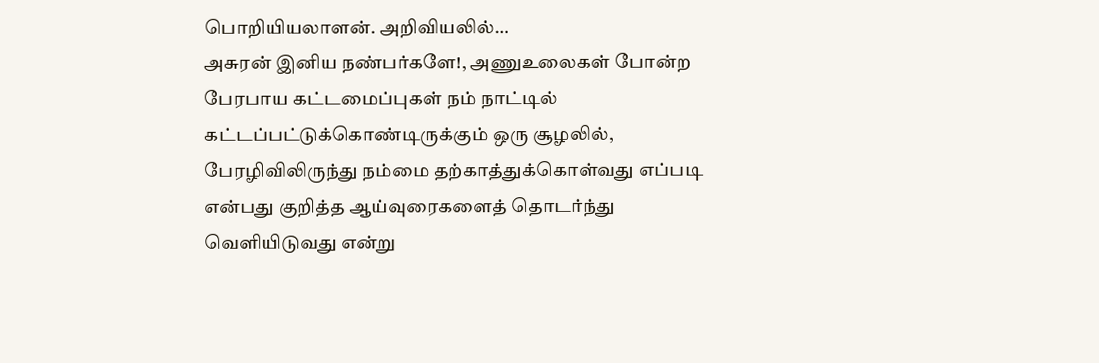பொறியியலாளன். அறிவியலில்…
அசுரன் இனிய நண்பர்களே!, அணுஉலைகள் போன்ற பேரபாய கட்டமைப்புகள் நம் நாட்டில் கட்டப்பட்டுக்கொண்டிருக்கும் ஒரு சூழலில், பேரழிவிலிருந்து நம்மை தற்காத்துக்கொள்வது எப்படி என்பது குறித்த ஆய்வுரைகளைத் தொடர்ந்து வெளியிடுவது என்று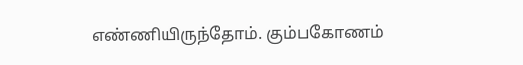எண்ணியிருந்தோம். கும்பகோணம்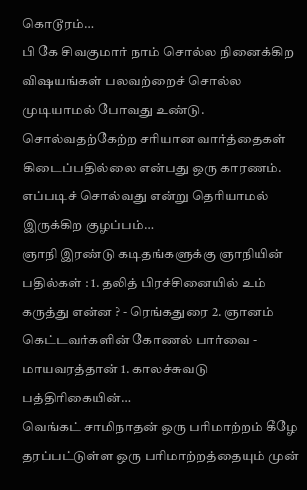கொடூரம்…
பி கே சிவகுமார் நாம் சொல்ல நினைக்கிற விஷயங்கள் பலவற்றைச் சொல்ல முடியாமல் போவது உண்டு. சொல்வதற்கேற்ற சரியான வார்த்தைகள் கிடைப்பதில்லை என்பது ஒரு காரணம். எப்படிச் சொல்வது என்று தெரியாமல் இருக்கிற குழப்பம்…
ஞாநி இரண்டு கடிதங்களுக்கு ஞாநியின் பதில்கள் : 1. தலித் பிரச்சினையில் உம் கருத்து என்ன ? - ரெங்கதுரை 2. ஞானம் கெட்டவர்களின் கோணல் பார்வை - மாயவரத்தான் 1. காலச்சுவடு பத்திரிகையின்…
வெங்கட் சாமிநாதன் ஒரு பரிமாற்றம் கீழே தரப்பட்டுள்ள ஒரு பரிமாற்றத்தையும் முன்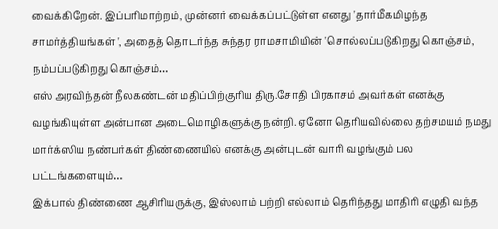வைக்கிறேன். இப்பரிமாற்றம், முன்னர் வைக்கப்பட்டுள்ள எனது 'தார்மீகமிழந்த சாமர்த்தியங்கள் ', அதைத் தொடர்ந்த சுந்தர ராமசாமியின் 'சொல்லப்படுகிறது கொஞ்சம், நம்பப்படுகிறது கொஞ்சம்…
எஸ் அரவிந்தன் நீலகண்டன் மதிப்பிற்குரிய திரு.சோதி பிரகாசம் அவர்கள் எனக்கு வழங்கியுள்ள அன்பான அடைமொழிகளுக்கு நன்றி. ஏனோ தெரியவில்லை தற்சமயம் நமது மார்க்ஸிய நண்பர்கள் திண்ணையில் எனக்கு அன்புடன் வாரி வழங்கும் பல பட்டங்களையும்…
இக்பால் திண்ணை ஆசிரியருக்கு, இஸ்லாம் பற்றி எல்லாம் தெரிந்தது மாதிரி எழுதி வந்த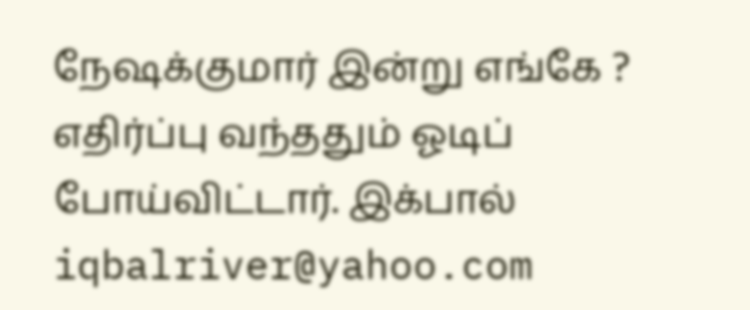நேஷக்குமார் இன்று எங்கே ? எதிர்ப்பு வந்ததும் ஓடிப் போய்விட்டார். இக்பால் iqbalriver@yahoo.com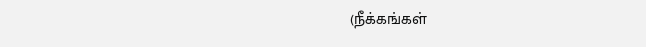(நீக்கங்கள்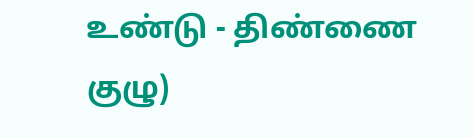உண்டு - திண்ணை குழு)